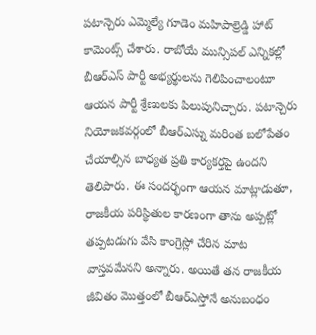పటాన్చెరు ఎమ్మెల్యే గూడెం మహిపాల్రెడ్డి హాట్ కామెంట్స్ చేశారు. రాబోయే మున్సిపల్ ఎన్నికల్లో బీఆర్ఎస్ పార్టీ అభ్యర్థులను గెలిపించాలంటూ ఆయన పార్టీ శ్రేణులకు పిలుపునిచ్చారు. పటాన్చెరు నియోజకవర్గంలో బీఆర్ఎస్ను మరింత బలోపేతం చేయాల్సిన బాధ్యత ప్రతి కార్యకర్తపై ఉందని తెలిపారు. ఈ సందర్భంగా ఆయన మాట్లాడుతూ, రాజకీయ పరిస్థితుల కారణంగా తాను అప్పట్లో తప్పటడుగు వేసి కాంగ్రెస్లో చేరిన మాట వాస్తవమేనని అన్నారు. అయితే తన రాజకీయ జీవితం మొత్తంలో బీఆర్ఎస్తోనే అనుబంధం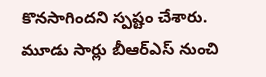కొనసాగిందని స్పష్టం చేశారు. మూడు సార్లు బీఆర్ఎస్ నుంచి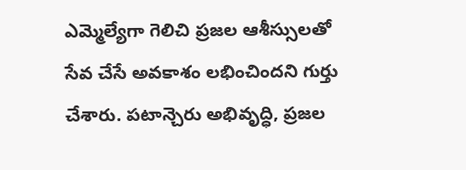ఎమ్మెల్యేగా గెలిచి ప్రజల ఆశీస్సులతో సేవ చేసే అవకాశం లభించిందని గుర్తు చేశారు. పటాన్చెరు అభివృద్ధి, ప్రజల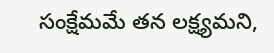సంక్షేమమే తన లక్ష్యమని,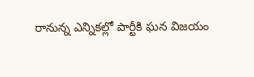రానున్న ఎన్నికల్లో పార్టీకి ఘన విజయం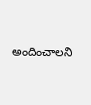అందించాలని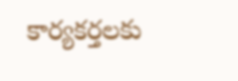కార్యకర్తలకు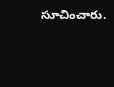సూచించారు.